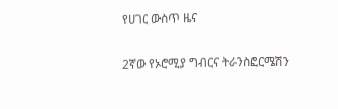የሀገር ውስጥ ዜና

2ኛው የኦሮሚያ ግብርና ትራንስፎርሜሽን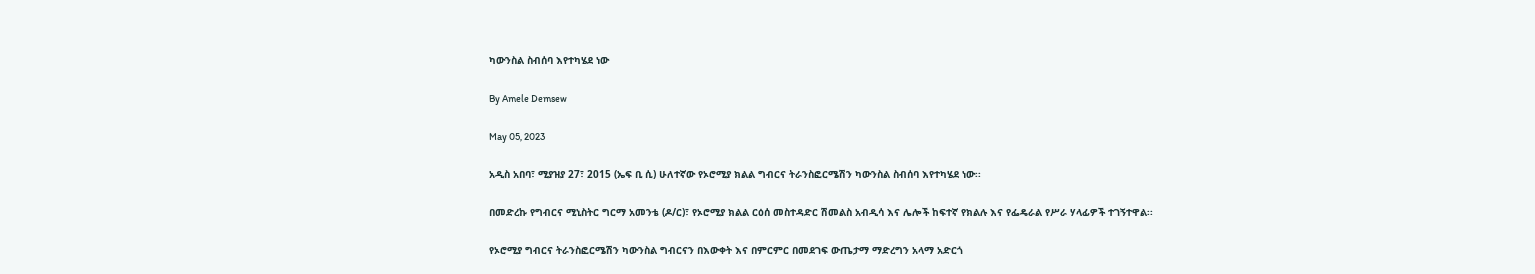ካውንስል ስብሰባ እየተካሄደ ነው

By Amele Demsew

May 05, 2023

አዲስ አበባ፣ ሚያዝያ 27፣ 2015 (ኤፍ ቢ ሲ) ሁለተኛው የኦሮሚያ ክልል ግብርና ትራንስፎርሜሽን ካውንስል ስብሰባ እየተካሄደ ነው፡፡

በመድረኩ የግብርና ሚኒስትር ግርማ አመንቴ (ዶ/ር)፣ የኦሮሚያ ክልል ርዕሰ መስተዳድር ሽመልስ አብዲሳ እና ሌሎች ከፍተኛ የክልሉ እና የፌዴራል የሥራ ሃላፊዎች ተገኝተዋል፡፡

የኦሮሚያ ግብርና ትራንስፎርሜሽን ካውንስል ግብርናን በእውቀት እና በምርምር በመደገፍ ውጤታማ ማድረግን አላማ አድርጎ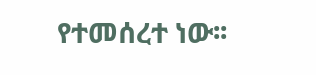የተመሰረተ ነው፡፡